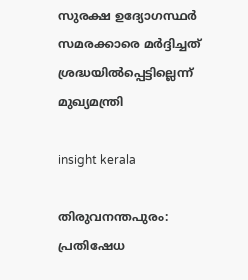സുരക്ഷ ഉദ്യോഗസ്ഥർ സമരക്കാരെ മർദ്ദിച്ചത് ശ്രദ്ധയിൽപ്പെട്ടില്ലെന്ന് മുഖ്യമന്ത്രി

insight kerala

തിരുവനന്തപുരം: പ്രതിഷേധ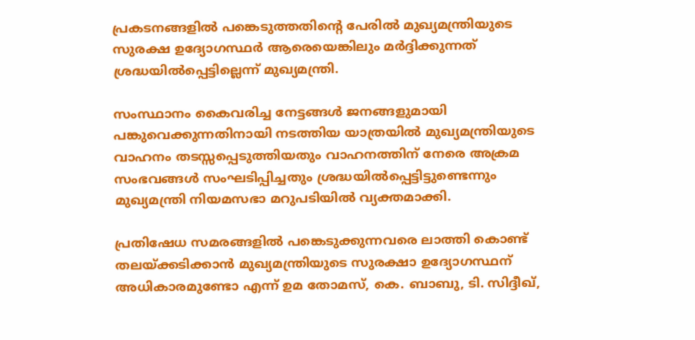പ്രകടനങ്ങളില്‍ പങ്കെടുത്തതിന്റെ പേരില്‍ മുഖ്യമന്ത്രിയുടെ സുരക്ഷ ഉദ്യോഗസ്ഥര്‍ ആരെയെങ്കിലും മര്‍ദ്ദിക്കുന്നത് ശ്രദ്ധയില്‍പ്പെട്ടില്ലെന്ന് മുഖ്യമന്ത്രി.

സംസ്ഥാനം കൈവരിച്ച നേട്ടങ്ങള്‍ ജനങ്ങളുമായി പങ്കുവെക്കുന്നതിനായി നടത്തിയ യാത്രയില്‍ മുഖ്യമന്ത്രിയുടെ വാഹനം തടസ്സപ്പെടുത്തിയതും വാഹനത്തിന് നേരെ അക്രമ സംഭവങ്ങള്‍ സംഘടിപ്പിച്ചതും ശ്രദ്ധയില്‍പ്പെട്ടിട്ടുണ്ടെന്നും മുഖ്യമന്ത്രി നിയമസഭാ മറുപടിയില്‍ വ്യക്തമാക്കി.

പ്രതിഷേധ സമരങ്ങളില്‍ പങ്കെടുക്കുന്നവരെ ലാത്തി കൊണ്ട് തലയ്ക്കടിക്കാന്‍ മുഖ്യമന്ത്രിയുടെ സുരക്ഷാ ഉദ്യോഗസ്ഥന് അധികാരമുണ്ടോ എന്ന് ഉമ തോമസ്, കെ. ബാബു, ടി. സിദ്ദീഖ്,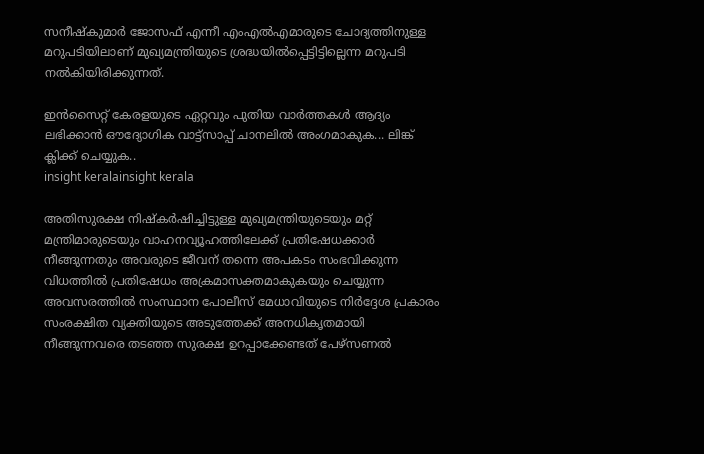സനീഷ്‌കുമാര്‍ ജോസഫ് എന്നീ എംഎല്‍എമാരുടെ ചോദ്യത്തിനുള്ള മറുപടിയിലാണ് മുഖ്യമന്ത്രിയുടെ ശ്രദ്ധയില്‍പ്പെട്ടിട്ടില്ലെന്ന മറുപടി നല്‍കിയിരിക്കുന്നത്.

ഇൻസൈറ്റ് കേരളയുടെ ഏറ്റവും പുതിയ വാർത്തകൾ ആദ്യം ലഭിക്കാൻ ഔദ്യോഗിക വാട്ട്‌സാപ്പ് ചാനലിൽ അംഗമാകുക... ലിങ്ക് ക്ലിക്ക് ചെയ്യുക..
insight keralainsight kerala

അതിസുരക്ഷ നിഷ്‌കര്‍ഷിച്ചിട്ടുള്ള മുഖ്യമന്ത്രിയുടെയും മറ്റ് മന്ത്രിമാരുടെയും വാഹനവ്യൂഹത്തിലേക്ക് പ്രതിഷേധക്കാര്‍ നീങ്ങുന്നതും അവരുടെ ജീവന് തന്നെ അപകടം സംഭവിക്കുന്ന വിധത്തില്‍ പ്രതിഷേധം അക്രമാസക്തമാകുകയും ചെയ്യുന്ന അവസരത്തില്‍ സംസ്ഥാന പോലീസ് മേധാവിയുടെ നിര്‍ദ്ദേശ പ്രകാരം സംരക്ഷിത വ്യക്തിയുടെ അടുത്തേക്ക് അനധികൃതമായി നീങ്ങുന്നവരെ തടഞ്ഞ സുരക്ഷ ഉറപ്പാക്കേണ്ടത് പേഴ്‌സണല്‍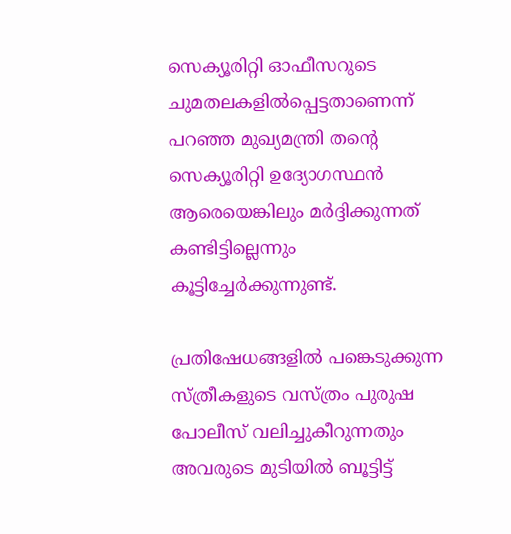സെക്യൂരിറ്റി ഓഫീസറുടെ ചുമതലകളില്‍പ്പെട്ടതാണെന്ന് പറഞ്ഞ മുഖ്യമന്ത്രി തന്റെ സെക്യൂരിറ്റി ഉദ്യോഗസ്ഥന്‍ ആരെയെങ്കിലും മര്‍ദ്ദിക്കുന്നത് കണ്ടിട്ടില്ലെന്നും കൂട്ടിച്ചേര്‍ക്കുന്നുണ്ട്.

പ്രതിഷേധങ്ങളില്‍ പങ്കെടുക്കുന്ന സ്ത്രീകളുടെ വസ്ത്രം പുരുഷ പോലീസ് വലിച്ചുകീറുന്നതും അവരുടെ മുടിയില്‍ ബൂട്ടിട്ട്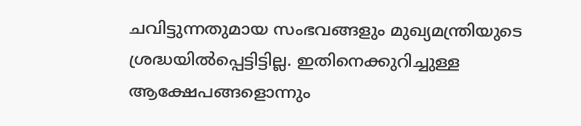ചവിട്ടുന്നതുമായ സംഭവങ്ങളും മുഖ്യമന്ത്രിയുടെ ശ്രദ്ധയില്‍പ്പെട്ടിട്ടില്ല. ഇതിനെക്കുറിച്ചുള്ള ആക്ഷേപങ്ങളൊന്നും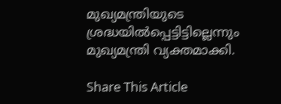മുഖ്യമന്ത്രിയുടെ ശ്രദ്ധയില്‍പ്പെട്ടിട്ടില്ലെന്നും മുഖ്യമന്ത്രി വ്യക്തമാക്കി.

Share This Article